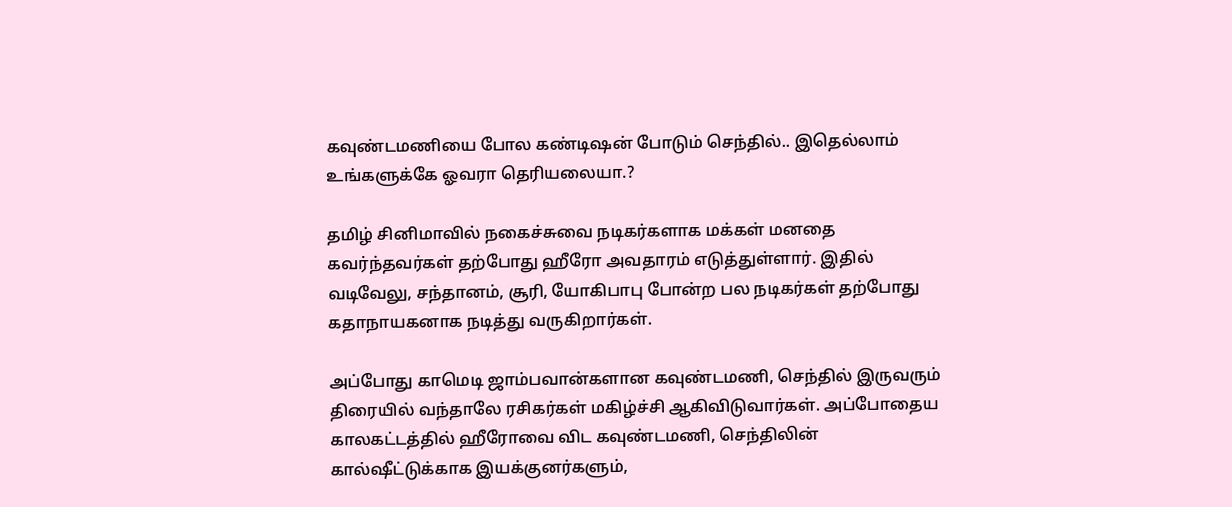கவுண்டமணியை போல கண்டிஷன் போடும் செந்தில்.. இதெல்லாம் உங்களுக்கே ஓவரா தெரியலையா.?

தமிழ் சினிமாவில் நகைச்சுவை நடிகர்களாக மக்கள் மனதை கவர்ந்தவர்கள் தற்போது ஹீரோ அவதாரம் எடுத்துள்ளார். இதில் வடிவேலு, சந்தானம், சூரி, யோகிபாபு போன்ற பல நடிகர்கள் தற்போது கதாநாயகனாக நடித்து வருகிறார்கள்.

அப்போது காமெடி ஜாம்பவான்களான கவுண்டமணி, செந்தில் இருவரும் திரையில் வந்தாலே ரசிகர்கள் மகிழ்ச்சி ஆகிவிடுவார்கள். அப்போதைய காலகட்டத்தில் ஹீரோவை விட கவுண்டமணி, செந்திலின் கால்ஷீட்டுக்காக இயக்குனர்களும்,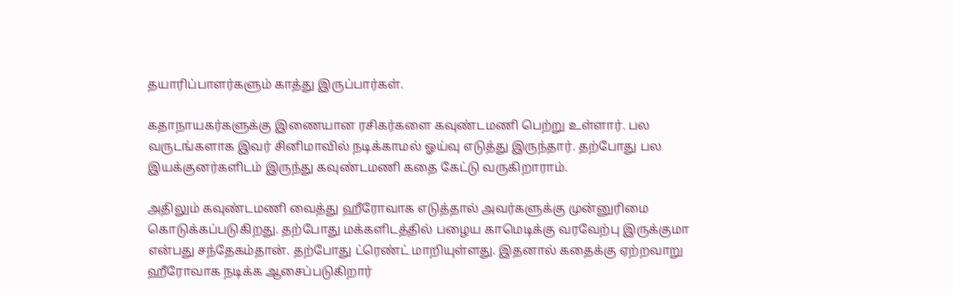தயாரிப்பாளர்களும் காத்து இருப்பார்கள்.

கதாநாயகர்களுக்கு இணையான ரசிகர்களை கவுண்டமணி பெற்று உள்ளார். பல வருடங்களாக இவர் சினிமாவில் நடிக்காமல் ஓய்வு எடுத்து இருந்தார். தற்போது பல இயக்குனர்களிடம் இருந்து கவுண்டமணி கதை கேட்டு வருகிறாராம்.

அதிலும் கவுண்டமணி வைத்து ஹீரோவாக எடுத்தால் அவர்களுக்கு முன்னுரிமை கொடுக்கப்படுகிறது. தற்போது மக்களிடத்தில் பழைய காமெடிக்கு வரவேற்பு இருக்குமா என்பது சந்தேகம்தான். தற்போது ட்ரெண்ட் மாறியுள்ளது. இதனால் கதைக்கு ஏற்றவாறு ஹீரோவாக நடிக்க ஆசைப்படுகிறார்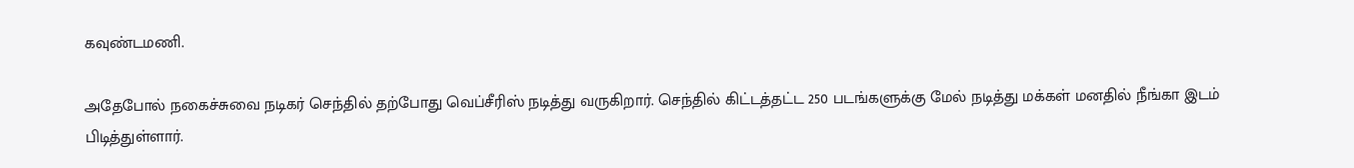கவுண்டமணி.

அதேபோல் நகைச்சுவை நடிகர் செந்தில் தற்போது வெப்சீரிஸ் நடித்து வருகிறார். செந்தில் கிட்டத்தட்ட 250 படங்களுக்கு மேல் நடித்து மக்கள் மனதில் நீங்கா இடம் பிடித்துள்ளார்.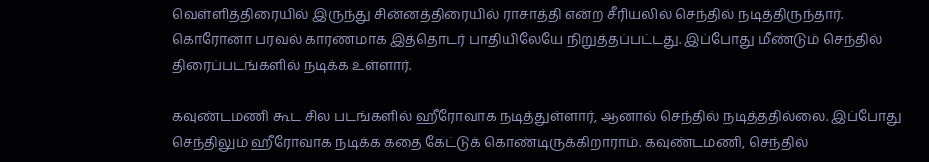வெள்ளித்திரையில் இருந்து சின்னத்திரையில் ராசாத்தி என்ற சீரியலில் செந்தில் நடித்திருந்தார். கொரோனா பரவல் காரணமாக இத்தொடர் பாதியிலேயே நிறுத்தப்பட்டது. இப்போது மீண்டும் செந்தில் திரைப்படங்களில் நடிக்க உள்ளார்.

கவுண்டமணி கூட சில படங்களில் ஹீரோவாக நடித்துள்ளார், ஆனால் செந்தில் நடித்ததில்லை. இப்போது செந்திலும் ஹீரோவாக நடிக்க கதை கேட்டுக் கொண்டிருக்கிறாராம். கவுண்டமணி, செந்தில்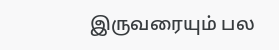இருவரையும் பல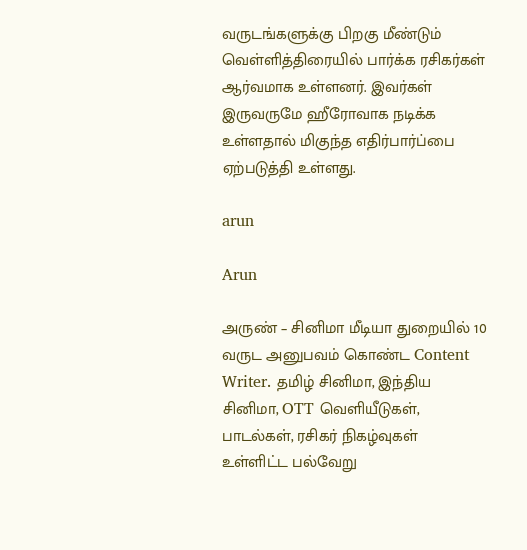வருடங்களுக்கு பிறகு மீண்டும் வெள்ளித்திரையில் பார்க்க ரசிகர்கள் ஆர்வமாக உள்ளனர். இவர்கள் இருவருமே ஹீரோவாக நடிக்க உள்ளதால் மிகுந்த எதிர்பார்ப்பை ஏற்படுத்தி உள்ளது.

arun

Arun

அருண் – சினிமா மீடியா துறையில் 10 வருட அனுபவம் கொண்ட Content Writer. தமிழ் சினிமா, இந்திய சினிமா, OTT வெளியீடுகள், பாடல்கள், ரசிகர் நிகழ்வுகள் உள்ளிட்ட பல்வேறு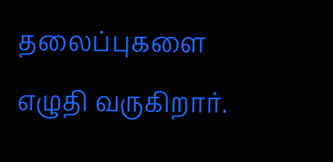தலைப்புகளை எழுதி வருகிறார்.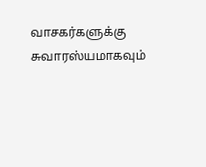வாசகர்களுக்கு சுவாரஸ்யமாகவும்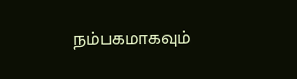நம்பகமாகவும்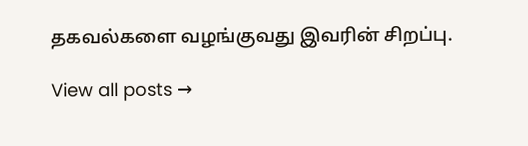தகவல்களை வழங்குவது இவரின் சிறப்பு.

View all posts →